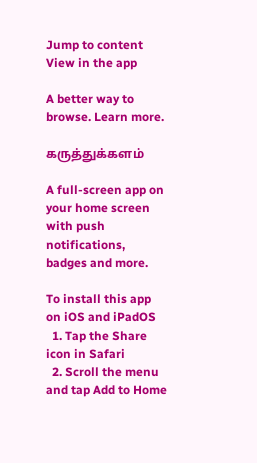Jump to content
View in the app

A better way to browse. Learn more.

கருத்துக்களம்

A full-screen app on your home screen with push notifications, badges and more.

To install this app on iOS and iPadOS
  1. Tap the Share icon in Safari
  2. Scroll the menu and tap Add to Home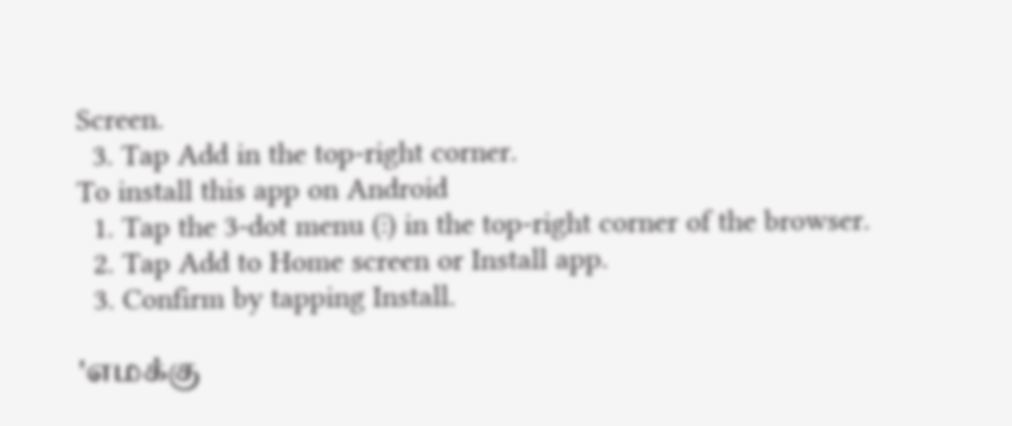Screen.
  3. Tap Add in the top-right corner.
To install this app on Android
  1. Tap the 3-dot menu (⋮) in the top-right corner of the browser.
  2. Tap Add to Home screen or Install app.
  3. Confirm by tapping Install.

'எமக்கு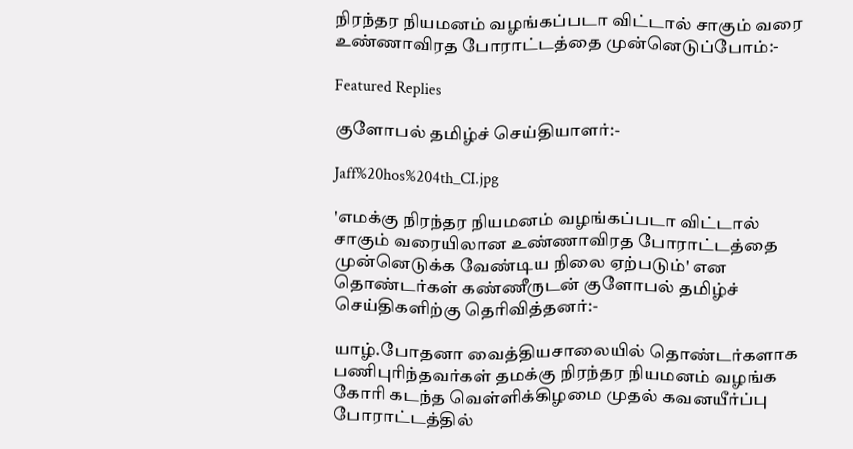நிரந்தர நியமனம் வழங்கப்படா விட்டால் சாகும் வரை உண்ணாவிரத போராட்டத்தை முன்னெடுப்போம்:-

Featured Replies

குளோபல் தமிழ்ச் செய்தியாளர்:-

Jaff%20hos%204th_CI.jpg

'எமக்கு நிரந்தர நியமனம் வழங்கப்படா விட்டால் சாகும் வரையிலான உண்ணாவிரத போராட்டத்தை முன்னெடுக்க வேண்டிய நிலை ஏற்படும்' என தொண்டர்கள் கண்ணீருடன் குளோபல் தமிழ்ச் செய்திகளிற்கு தெரிவித்தனர்:-

யாழ்.போதனா வைத்தியசாலையில் தொண்டர்களாக பணிபுரிந்தவர்கள் தமக்கு நிரந்தர நியமனம் வழங்க கோரி கடந்த வெள்ளிக்கிழமை முதல் கவனயீர்ப்பு போராட்டத்தில்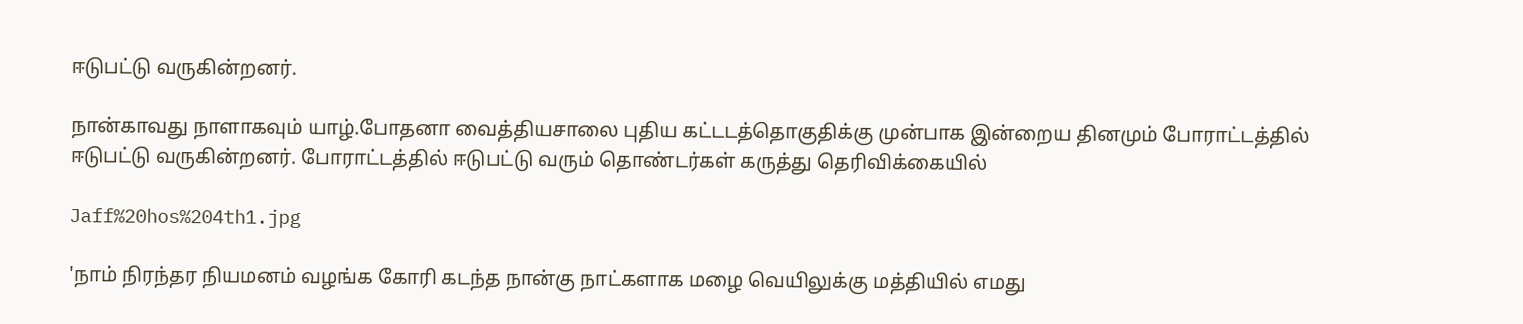ஈடுபட்டு வருகின்றனர்.

நான்காவது நாளாகவும் யாழ்.போதனா வைத்தியசாலை புதிய கட்டடத்தொகுதிக்கு முன்பாக இன்றைய தினமும் போராட்டத்தில் ஈடுபட்டு வருகின்றனர். போராட்டத்தில் ஈடுபட்டு வரும் தொண்டர்கள் கருத்து தெரிவிக்கையில்

Jaff%20hos%204th1.jpg

'நாம் நிரந்தர நியமனம் வழங்க கோரி கடந்த நான்கு நாட்களாக மழை வெயிலுக்கு மத்தியில் எமது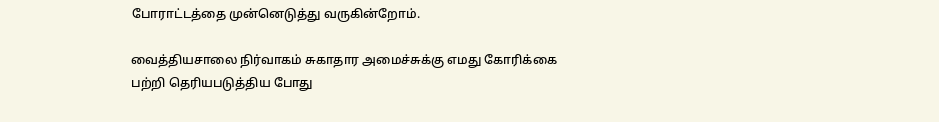போராட்டத்தை முன்னெடுத்து வருகின்றோம்.

வைத்தியசாலை நிர்வாகம் சுகாதார அமைச்சுக்கு எமது கோரிக்கை பற்றி தெரியபடுத்திய போது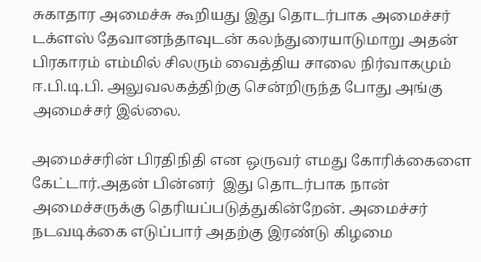சுகாதார அமைச்சு கூறியது இது தொடர்பாக அமைச்சர் டக்ளஸ் தேவானந்தாவுடன் கலந்துரையாடுமாறு அதன் பிரகாரம் எம்மில் சிலரும் வைத்திய சாலை நிர்வாகமும் ஈ.பி.டி.பி. அலுவலகத்திற்கு சென்றிருந்த போது அங்கு அமைச்சர் இல்லை.

அமைச்சரின் பிரதிநிதி என ஒருவர் எமது கோரிக்கைளை கேட்டார்.அதன் பின்னர்  இது தொடர்பாக நான் அமைச்சருக்கு தெரியப்படுத்துகின்றேன். அமைச்சர் நடவடிக்கை எடுப்பார் அதற்கு இரண்டு கிழமை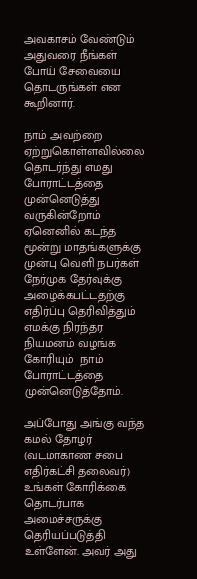அவகாசம் வேண்டும் அதுவரை நீங்கள் போய் சேவையை தொடருங்கள் என கூறினார்.

நாம் அவற்றை ஏற்றுகொள்ளவில்லை தொடர்ந்து எமது போராட்டத்தை முன்னெடுத்து வருகின்றோம் ஏனெனில் கடந்த மூன்று மாதங்களுக்கு முன்பு வெளி நபர்கள் நேர்முக தேர்வுக்கு அழைக்கபட்டதற்கு எதிர்ப்பு தெரிவித்தும் எமக்கு நிரந்தர நியமனம் வழங்க கோரியும்  நாம் போராட்டத்தை முன்னெடுத்தோம்.

அப்போது அங்கு வந்த கமல் தோழர் (வடமாகாண சபை எதிர்கட்சி தலைவர்) உங்கள் கோரிக்கை தொடர்பாக அமைச்சருக்கு தெரியப்படுத்தி உள்ளேன். அவர் அது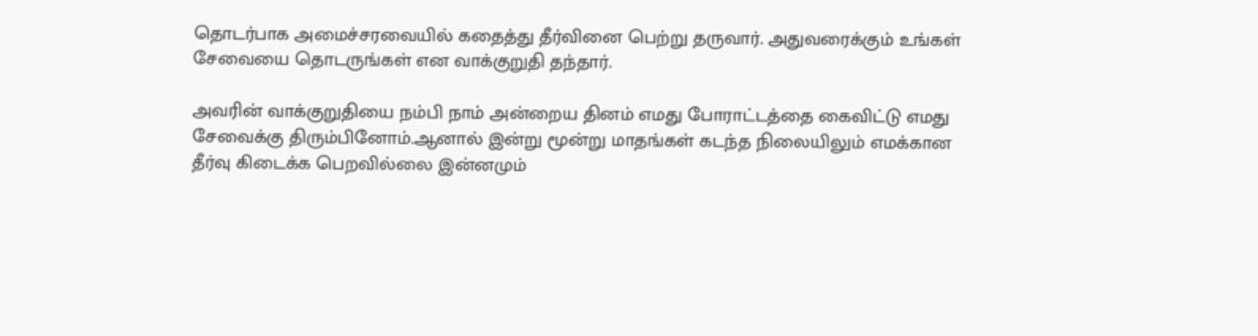தொடர்பாக அமைச்சரவையில் கதைத்து தீர்வினை பெற்று தருவார். அதுவரைக்கும் உங்கள் சேவையை தொடருங்கள் என வாக்குறுதி தந்தார்.

அவரின் வாக்குறுதியை நம்பி நாம் அன்றைய தினம் எமது போராட்டத்தை கைவிட்டு எமது சேவைக்கு திரும்பினோம்.ஆனால் இன்று மூன்று மாதங்கள் கடந்த நிலையிலும் எமக்கான தீர்வு கிடைக்க பெறவில்லை இன்னமும்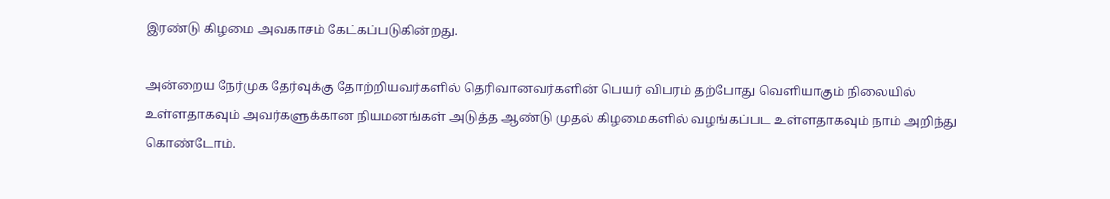இரண்டு கிழமை அவகாசம் கேட்கப்படுகின்றது.

அன்றைய நேர்முக தேர்வுக்கு தோற்றியவர்களில் தெரிவானவர்களின் பெயர் விபரம் தற்போது வெளியாகும் நிலையில் உள்ளதாகவும் அவர்களுக்கான நியமனங்கள் அடுத்த ஆண்டு முதல் கிழமைகளில் வழங்கப்பட உள்ளதாகவும் நாம் அறிந்து கொண்டோம்.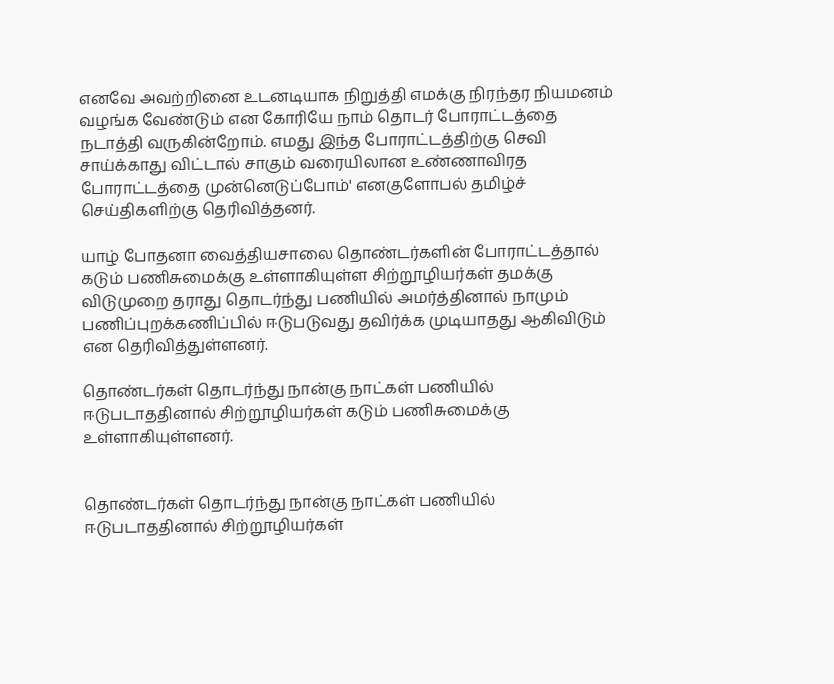எனவே அவற்றினை உடனடியாக நிறுத்தி எமக்கு நிரந்தர நியமனம் வழங்க வேண்டும் என கோரியே நாம் தொடர் போராட்டத்தை நடாத்தி வருகின்றோம். எமது இந்த போராட்டத்திற்கு செவி சாய்க்காது விட்டால் சாகும் வரையிலான உண்ணாவிரத போராட்டத்தை முன்னெடுப்போம்' எனகுளோபல் தமிழ்ச் செய்திகளிற்கு தெரிவித்தனர்.

யாழ் போதனா வைத்தியசாலை தொண்டர்களின் போராட்டத்தால் கடும் பணிசுமைக்கு உள்ளாகியுள்ள சிற்றூழியர்கள் தமக்கு விடுமுறை தராது தொடர்ந்து பணியில் அமர்த்தினால் நாமும் பணிப்புறக்கணிப்பில் ஈடுபடுவது தவிர்க்க முடியாதது ஆகிவிடும் என தெரிவித்துள்ளனர்.

தொண்டர்கள் தொடர்ந்து நான்கு நாட்கள் பணியில் ஈடுபடாததினால் சிற்றூழியர்கள் கடும் பணிசுமைக்கு உள்ளாகியுள்ளனர்.


தொண்டர்கள் தொடர்ந்து நான்கு நாட்கள் பணியில் ஈடுபடாததினால் சிற்றூழியர்கள்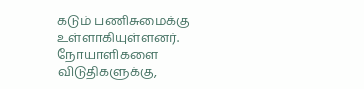கடும் பணிசுமைக்கு உள்ளாகியுள்ளனர். நோயாளிகளை விடுதிகளுக்கு,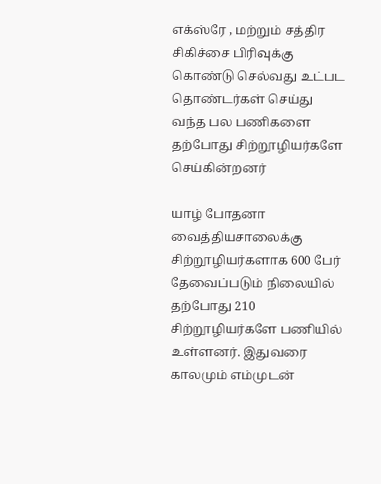எக்ஸ்ரே , மற்றும் சத்திர சிகிச்சை பிரிவுக்கு கொண்டு செல்வது உட்பட தொண்டர்கள் செய்து வந்த பல பணிகளை தற்போது சிற்றூழியர்களே செய்கின்றனர்

யாழ் போதனா வைத்தியசாலைக்கு சிற்றூழியர்களாக 600 பேர் தேவைப்படும் நிலையில் தற்போது 210 சிற்றூழியர்களே பணியில் உள்ளனர். இதுவரை காலமும் எம்முடன்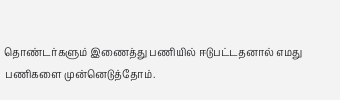தொண்டர்களும் இணைத்து பணியில் ஈடுபட்டதனால் எமது பணிகளை முன்னெடுத்தோம்.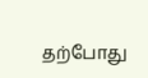தற்போது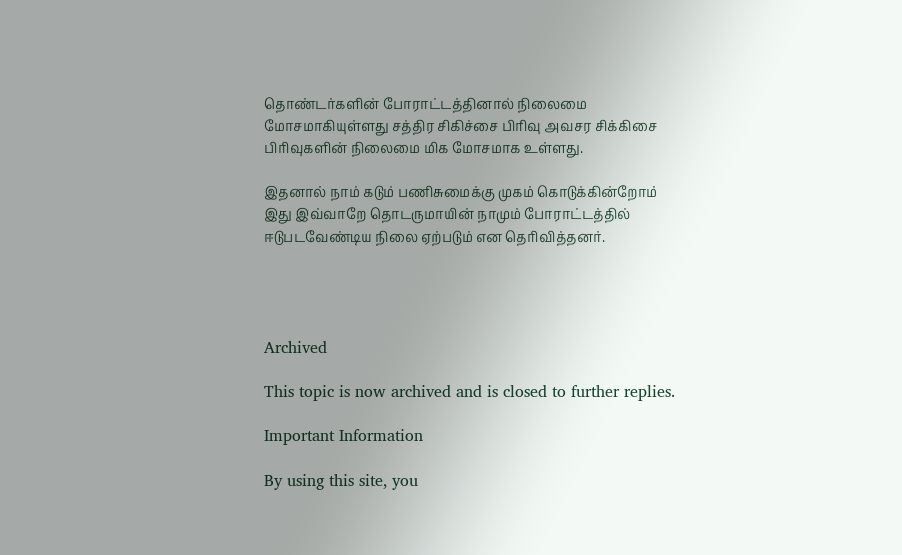தொண்டர்களின் போராட்டத்தினால் நிலைமை மோசமாகியுள்ளது சத்திர சிகிச்சை பிரிவு அவசர சிக்கிசை பிரிவுகளின் நிலைமை மிக மோசமாக உள்ளது.

இதனால் நாம் கடும் பணிசுமைக்கு முகம் கொடுக்கின்றோம் இது இவ்வாறே தொடருமாயின் நாமும் போராட்டத்தில் ஈடுபடவேண்டிய நிலை ஏற்படும் என தெரிவித்தனர்.




Archived

This topic is now archived and is closed to further replies.

Important Information

By using this site, you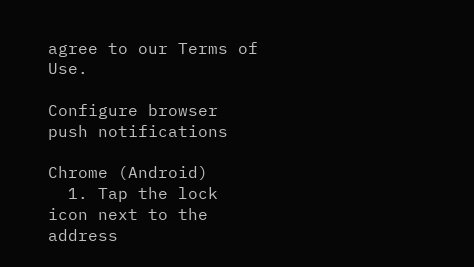agree to our Terms of Use.

Configure browser push notifications

Chrome (Android)
  1. Tap the lock icon next to the address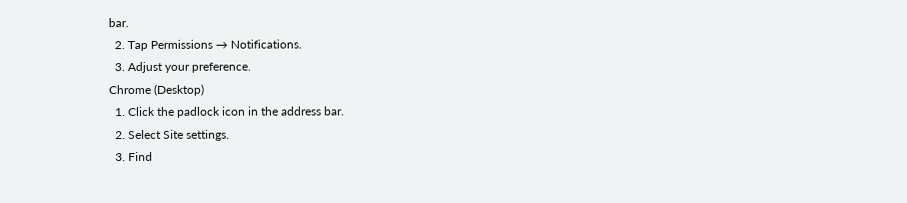bar.
  2. Tap Permissions → Notifications.
  3. Adjust your preference.
Chrome (Desktop)
  1. Click the padlock icon in the address bar.
  2. Select Site settings.
  3. Find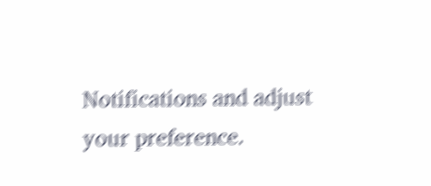Notifications and adjust your preference.